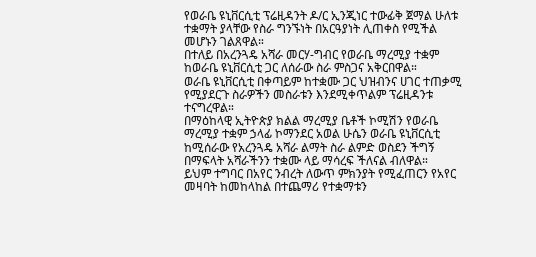የወራቤ ዩኒቨርሲቲ ፕሬዚዳንት ዶ/ር ኢንጂነር ተውፊቅ ጀማል ሁለቱ ተቋማት ያላቸው የስራ ግንኙነት በአርዓያነት ሊጠቀስ የሚችል መሆኑን ገልጸዋል።
በተለይ በአረንጓዴ አሻራ መርሃ-ግብር የወራቤ ማረሚያ ተቋም ከወራቤ ዩኒቨርሲቲ ጋር ለሰራው ስራ ምስጋና አቅርበዋል።
ወራቤ ዩኒቨርሲቲ በቀጣይም ከተቋሙ ጋር ህዝብንና ሀገር ተጠቃሚ የሚያደርጉ ስራዎችን መስራቱን እንደሚቀጥልም ፕሬዚዳንቱ ተናግረዋል።
በማዕከላዊ ኢትዮጵያ ክልል ማረሚያ ቤቶች ኮሚሽን የወራቤ ማረሚያ ተቋም ኃላፊ ኮማንደር አወል ሁሴን ወራቤ ዩኒቨርሲቲ ከሚሰራው የአረንጓዴ አሻራ ልማት ስራ ልምድ ወስደን ችግኝ በማፍላት አሻራችንን ተቋሙ ላይ ማሳረፍ ችለናል ብለዋል።
ይህም ተግባር በአየር ንብረት ለውጥ ምክንያት የሚፈጠርን የአየር መዛባት ከመከላከል በተጨማሪ የተቋማቱን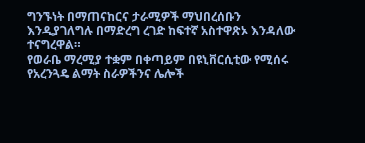ግንኙነት በማጠናከርና ታራሚዎች ማህበረሰቡን እንዲያገለግሉ በማድረግ ረገድ ከፍተኛ አስተዋጽኦ እንዳለው ተናግረዋል።
የወራቤ ማረሚያ ተቋም በቀጣይም በዩኒቨርሲቲው የሚሰሩ የአረንጓዴ ልማት ስራዎችንና ሌሎች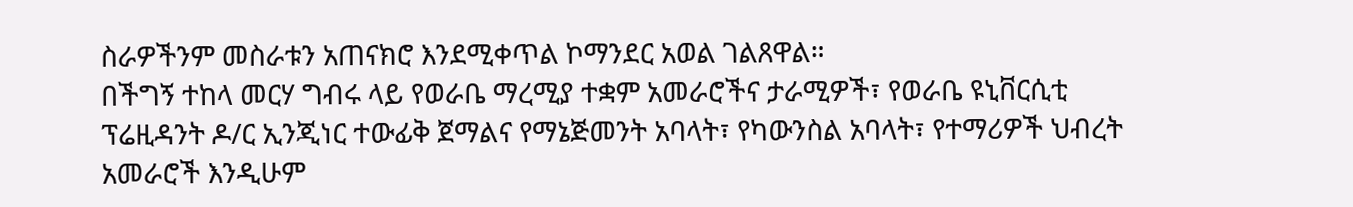ስራዎችንም መስራቱን አጠናክሮ እንደሚቀጥል ኮማንደር አወል ገልጸዋል።
በችግኝ ተከላ መርሃ ግብሩ ላይ የወራቤ ማረሚያ ተቋም አመራሮችና ታራሚዎች፣ የወራቤ ዩኒቨርሲቲ ፕሬዚዳንት ዶ/ር ኢንጂነር ተውፊቅ ጀማልና የማኔጅመንት አባላት፣ የካውንስል አባላት፣ የተማሪዎች ህብረት አመራሮች እንዲሁም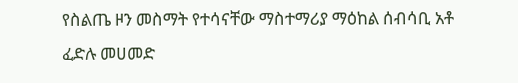የስልጤ ዞን መስማት የተሳናቸው ማስተማሪያ ማዕከል ሰብሳቢ አቶ ፈድሉ መሀመድ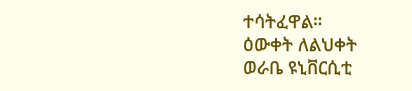ተሳትፈዋል።
ዕውቀት ለልህቀት
ወራቤ ዩኒቨርሲቲ